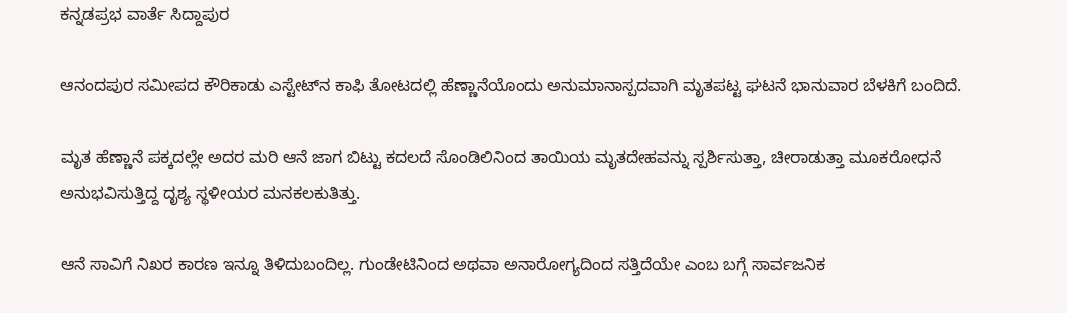ಕನ್ನಡಪ್ರಭ ವಾರ್ತೆ ಸಿದ್ದಾಪುರ

ಆನಂದಪುರ ಸಮೀಪದ ಕೌರಿಕಾಡು ಎಸ್ಟೇಟ್‌ನ ಕಾಫಿ ತೋಟದಲ್ಲಿ ಹೆಣ್ಣಾನೆಯೊಂದು ಅನುಮಾನಾಸ್ಪದವಾಗಿ ಮೃತಪಟ್ಟ ಘಟನೆ ಭಾನುವಾರ ಬೆಳಕಿಗೆ ಬಂದಿದೆ.

ಮೃತ ಹೆಣ್ಣಾನೆ ಪಕ್ಕದಲ್ಲೇ ಅದರ ಮರಿ ಆನೆ ಜಾಗ ಬಿಟ್ಟು ಕದಲದೆ ಸೊಂಡಿಲಿನಿಂದ ತಾಯಿಯ ಮೃತದೇಹವನ್ನು ಸ್ಪರ್ಶಿಸುತ್ತಾ, ಚೀರಾಡುತ್ತಾ ಮೂಕರೋಧನೆ ಅನುಭವಿಸುತ್ತಿದ್ದ ದೃಶ್ಯ ಸ್ಥಳೀಯರ ಮನಕಲಕುತಿತ್ತು.

ಆನೆ ಸಾವಿಗೆ ನಿಖರ ಕಾರಣ ಇನ್ನೂ ತಿಳಿದುಬಂದಿಲ್ಲ. ಗುಂಡೇಟಿನಿಂದ ಅಥವಾ ಅನಾರೋಗ್ಯದಿಂದ ಸತ್ತಿದೆಯೇ ಎಂಬ ಬಗ್ಗೆ ಸಾರ್ವಜನಿಕ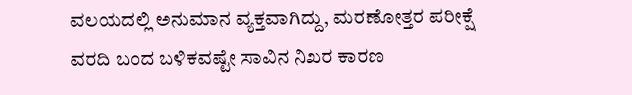ವಲಯದಲ್ಲಿ ಅನುಮಾನ ವ್ಯಕ್ತವಾಗಿದ್ದು, ಮರಣೋತ್ತರ ಪರೀಕ್ಷೆ ವರದಿ ಬಂದ ಬಳಿಕವಷ್ಟೇ ಸಾವಿನ ನಿಖರ ಕಾರಣ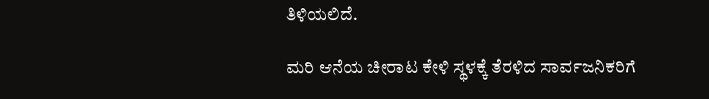ತಿಳಿಯಲಿದೆ.

ಮರಿ ಆನೆಯ ಚೀರಾಟ ಕೇಳಿ ಸ್ಥಳಕ್ಕೆ ತೆರಳಿದ ಸಾರ್ವಜನಿಕರಿಗೆ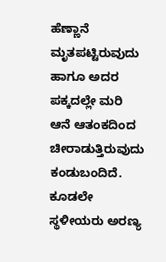ಹೆಣ್ಣಾನೆ ಮೃತಪಟ್ಟಿರುವುದು ಹಾಗೂ ಅದರ ಪಕ್ಕದಲ್ಲೇ ಮರಿ ಆನೆ ಆತಂಕದಿಂದ ಚೀರಾಡುತ್ತಿರುವುದು ಕಂಡುಬಂದಿದೆ. ಕೂಡಲೇ ಸ್ಥಳೀಯರು ಅರಣ್ಯ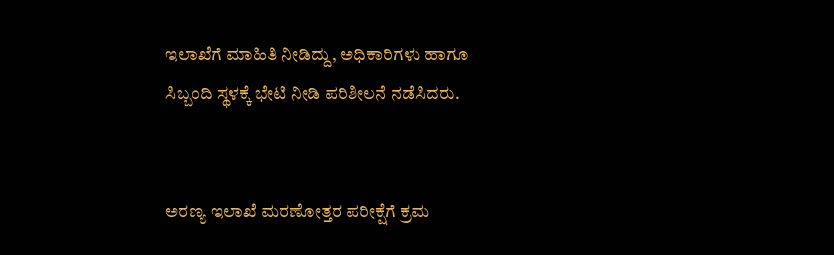ಇಲಾಖೆಗೆ ಮಾಹಿತಿ ನೀಡಿದ್ದು, ಅಧಿಕಾರಿಗಳು ಹಾಗೂ ಸಿಬ್ಬಂದಿ ಸ್ಥಳಕ್ಕೆ ಭೇಟಿ ನೀಡಿ ಪರಿಶೀಲನೆ ನಡೆಸಿದರು.


ಅರಣ್ಯ ಇಲಾಖೆ ಮರಣೋತ್ತರ ಪರೀಕ್ಷೆಗೆ ಕ್ರಮ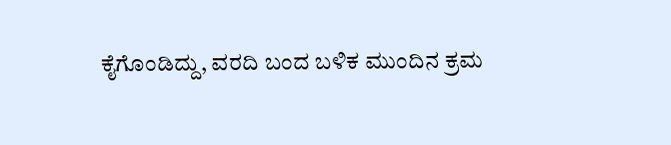ಕೈಗೊಂಡಿದ್ದು, ವರದಿ ಬಂದ ಬಳಿಕ ಮುಂದಿನ ಕ್ರಮ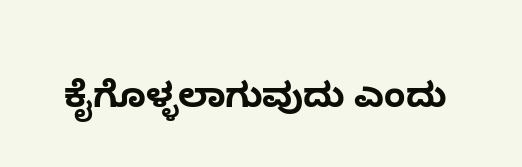ಕೈಗೊಳ್ಳಲಾಗುವುದು ಎಂದು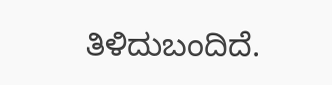ತಿಳಿದುಬಂದಿದೆ.